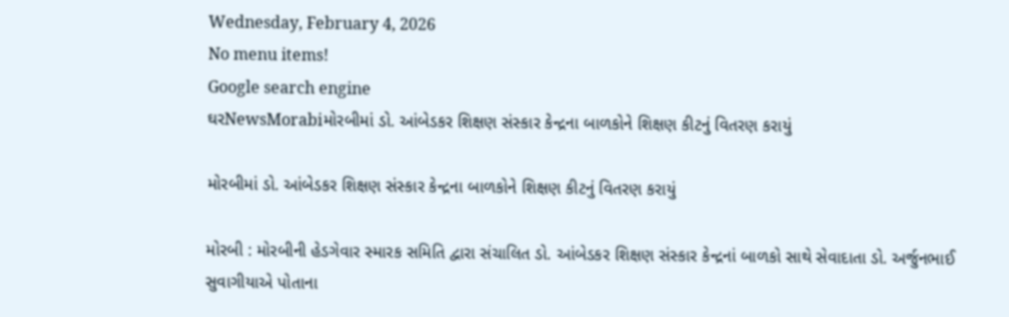Wednesday, February 4, 2026
No menu items!
Google search engine
ઘરNewsMorabiમોરબીમાં ડો. આંબેડકર શિક્ષણ સંસ્કાર કેન્દ્રના બાળકોને શિક્ષણ કીટનું વિતરણ કરાયું

મોરબીમાં ડો. આંબેડકર શિક્ષણ સંસ્કાર કેન્દ્રના બાળકોને શિક્ષણ કીટનું વિતરણ કરાયું

મોરબી : મોરબીની હેડગેવાર સ્મારક સમિતિ દ્વારા સંચાલિત ડો. આંબેડકર શિક્ષણ સંસ્કાર કેન્દ્રનાં બાળકો સાથે સેવાદાતા ડો. અર્જુનભાઈ સુવાગીયાએ પોતાના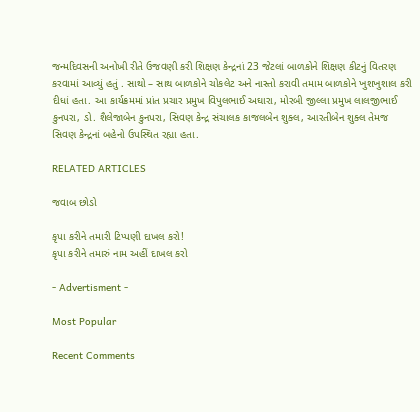જન્મદિવસની અનોખી રીતે ઉજવણી કરી શિક્ષણ કેન્દ્રનાં 23 જેટલાં બાળકોને શિક્ષણ કીટનું વિતરણ કરવામાં આવ્યું હતું . સાથો – સાથ બાળકોને ચોકલેટ અને નાસ્તો કરાવી તમામ બાળકોને ખુશખુશાલ કરી દીધાં હતા. આ કાર્યક્રમમાં પ્રાંત પ્રચાર પ્રમુખ વિપુલભાઈ અઘારા, મોરબી જીલ્લા પ્રમુખ લાલજીભાઈ કુનપરા, ડો. શૈલેજાબેન કુનપરા, સિવણ કેન્દ્ર સંચાલક કાજલબેન શુક્લ, આરતીબેન શુક્લ તેમજ સિવણ કેન્દ્રનાં બહેનો ઉપસ્થિત રહ્યા હતા.

RELATED ARTICLES

જવાબ છોડો

કૃપા કરીને તમારી ટિપ્પણી દાખલ કરો!
કૃપા કરીને તમારું નામ અહીં દાખલ કરો

- Advertisment -

Most Popular

Recent Comments